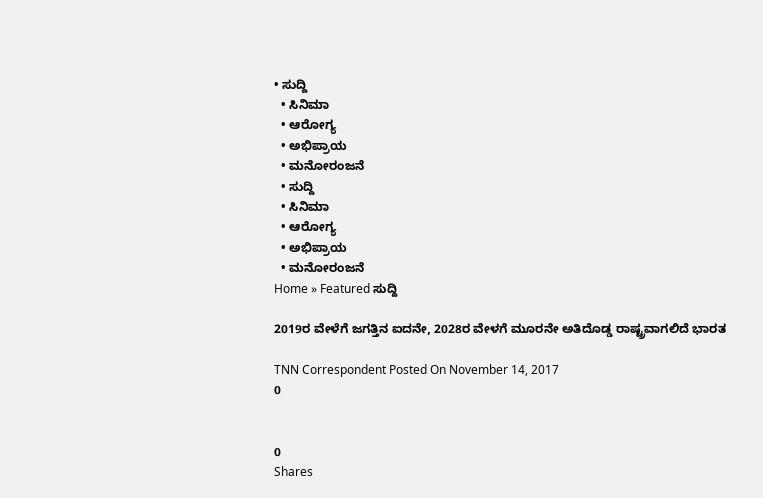• ಸುದ್ದಿ
  • ಸಿನಿಮಾ
  • ಆರೋಗ್ಯ
  • ಅಭಿಪ್ರಾಯ
  • ಮನೋರಂಜನೆ
  • ಸುದ್ದಿ
  • ಸಿನಿಮಾ
  • ಆರೋಗ್ಯ
  • ಅಭಿಪ್ರಾಯ
  • ಮನೋರಂಜನೆ
Home » Featured ಸುದ್ದಿ

2019ರ ವೇಳೆಗೆ ಜಗತ್ತಿನ ಐದನೇ, 2028ರ ವೇಳಗೆ ಮೂರನೇ ಅತಿದೊಡ್ಡ ರಾಷ್ಟ್ರವಾಗಲಿದೆ ಭಾರತ

TNN Correspondent Posted On November 14, 2017
0


0
Shares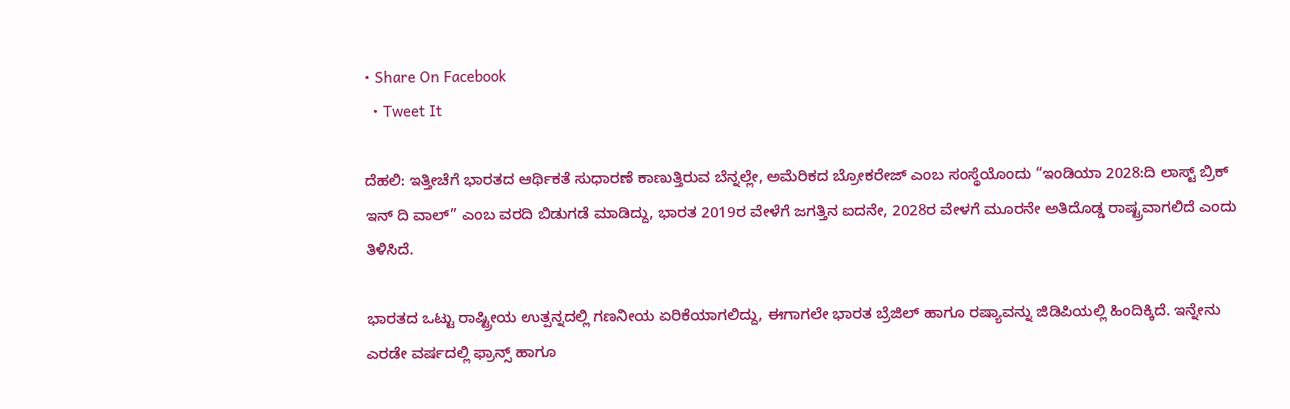• Share On Facebook
  • Tweet It

ದೆಹಲಿ: ಇತ್ತೀಚೆಗೆ ಭಾರತದ ಆರ್ಥಿಕತೆ ಸುಧಾರಣೆ ಕಾಣುತ್ತಿರುವ ಬೆನ್ನಲ್ಲೇ, ಅಮೆರಿಕದ ಬ್ರೋಕರೇಜ್ ಎಂಬ ಸಂಸ್ಥೆಯೊಂದು “ಇಂಡಿಯಾ 2028:ದಿ ಲಾಸ್ಟ್ ಬ್ರಿಕ್ ಇನ್ ದಿ ವಾಲ್” ಎಂಬ ವರದಿ ಬಿಡುಗಡೆ ಮಾಡಿದ್ದು, ಭಾರತ 2019ರ ವೇಳೆಗೆ ಜಗತ್ತಿನ ಐದನೇ, 2028ರ ವೇಳಗೆ ಮೂರನೇ ಅತಿದೊಡ್ಡ ರಾಷ್ಟ್ರವಾಗಲಿದೆ ಎಂದು ತಿಳಿಸಿದೆ.

ಭಾರತದ ಒಟ್ಟು ರಾಷ್ಟ್ರೀಯ ಉತ್ಪನ್ನದಲ್ಲಿ ಗಣನೀಯ ಏರಿಕೆಯಾಗಲಿದ್ದು, ಈಗಾಗಲೇ ಭಾರತ ಬ್ರೆಜಿಲ್ ಹಾಗೂ ರಷ್ಯಾವನ್ನು ಜಿಡಿಪಿಯಲ್ಲಿ ಹಿಂದಿಕ್ಕಿದೆ. ಇನ್ನೇನು ಎರಡೇ ವರ್ಷದಲ್ಲಿ ಫ್ರಾನ್ಸ್ ಹಾಗೂ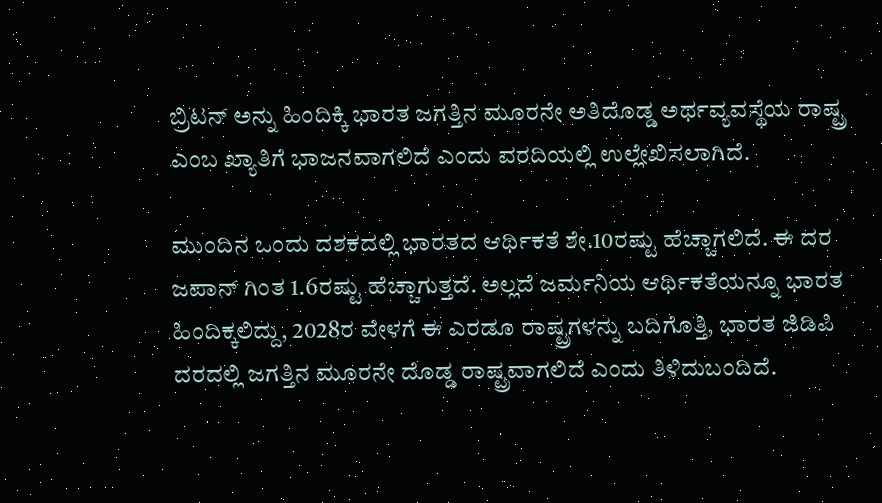ಬ್ರಿಟನ್ ಅನ್ನು ಹಿಂದಿಕ್ಕಿ ಭಾರತ ಜಗತ್ತಿನ ಮೂರನೇ ಅತಿದೊಡ್ಡ ಅರ್ಥವ್ಯವಸ್ಥೆಯ ರಾಷ್ಟ್ರ ಎಂಬ ಖ್ಯಾತಿಗೆ ಭಾಜನವಾಗಲಿದೆ ಎಂದು ವರದಿಯಲ್ಲಿ ಉಲ್ಲೇಖಿಸಲಾಗಿದೆ.

ಮುಂದಿನ ಒಂದು ದಶಕದಲ್ಲಿ ಭಾರತದ ಆರ್ಥಿಕತೆ ಶೇ.10ರಷ್ಟು ಹೆಚ್ಚಾಗಲಿದೆ. ಈ ದರ ಜಪಾನ್ ಗಿಂತ 1.6ರಷ್ಟು ಹೆಚ್ಚಾಗುತ್ತದೆ. ಅಲ್ಲದೆ ಜರ್ಮನಿಯ ಆರ್ಥಿಕತೆಯನ್ನೂ ಭಾರತ ಹಿಂದಿಕ್ಕಲಿದ್ದು, 2028ರ ವೇಳಗೆ ಈ ಎರಡೂ ರಾಷ್ಟ್ರಗಳನ್ನು ಬದಿಗೊತ್ತಿ, ಭಾರತ ಜಿಡಿಪಿ ದರದಲ್ಲಿ ಜಗತ್ತಿನ ಮೂರನೇ ದೊಡ್ಡ ರಾಷ್ಟ್ರವಾಗಲಿದೆ ಎಂದು ತಿಳಿದುಬಂದಿದೆ.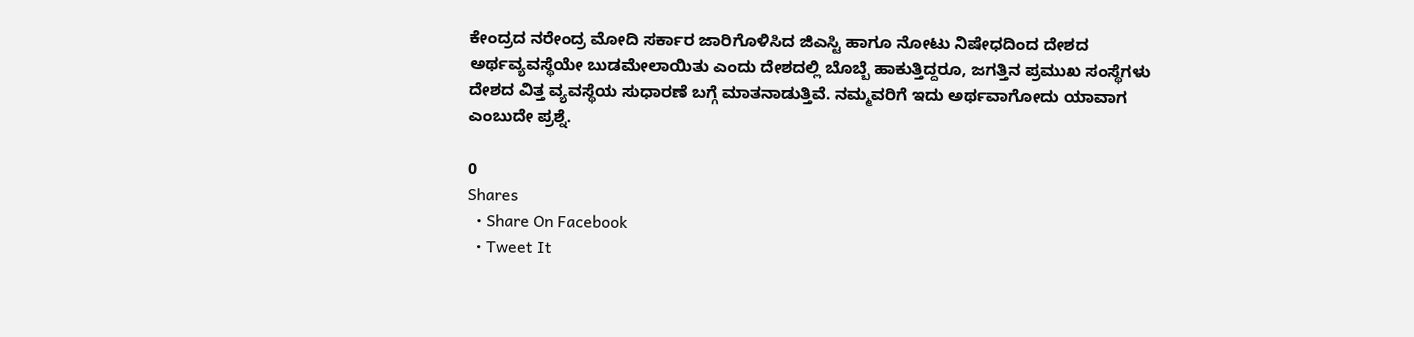ಕೇಂದ್ರದ ನರೇಂದ್ರ ಮೋದಿ ಸರ್ಕಾರ ಜಾರಿಗೊಳಿಸಿದ ಜಿಎಸ್ಟಿ ಹಾಗೂ ನೋಟು ನಿಷೇಧದಿಂದ ದೇಶದ ಅರ್ಥವ್ಯವಸ್ಥೆಯೇ ಬುಡಮೇಲಾಯಿತು ಎಂದು ದೇಶದಲ್ಲಿ ಬೊಬ್ಬೆ ಹಾಕುತ್ತಿದ್ದರೂ, ಜಗತ್ತಿನ ಪ್ರಮುಖ ಸಂಸ್ಥೆಗಳು ದೇಶದ ವಿತ್ತ ವ್ಯವಸ್ಥೆಯ ಸುಧಾರಣೆ ಬಗ್ಗೆ ಮಾತನಾಡುತ್ತಿವೆ. ನಮ್ಮವರಿಗೆ ಇದು ಅರ್ಥವಾಗೋದು ಯಾವಾಗ ಎಂಬುದೇ ಪ್ರಶ್ನೆ.

0
Shares
  • Share On Facebook
  • Tweet It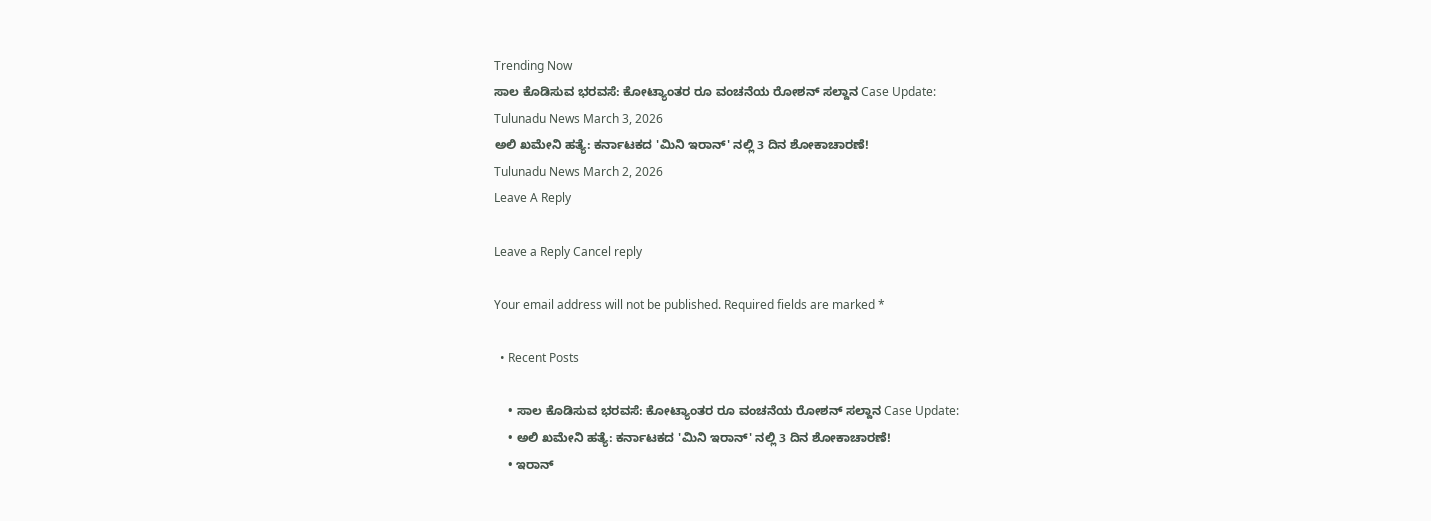Trending Now
ಸಾಲ ಕೊಡಿಸುವ ಭರವಸೆ: ಕೋಟ್ಯಾಂತರ ರೂ ವಂಚನೆಯ ರೋಶನ್ ಸಲ್ದಾನ Case Update:
Tulunadu News March 3, 2026
ಅಲಿ ಖಮೇನಿ ಹತ್ಯೆ: ಕರ್ನಾಟಕದ 'ಮಿನಿ ಇರಾನ್' ನಲ್ಲಿ 3 ದಿನ ಶೋಕಾಚಾರಣೆ!
Tulunadu News March 2, 2026
Leave A Reply

Leave a Reply Cancel reply

Your email address will not be published. Required fields are marked *

  • Recent Posts

    • ಸಾಲ ಕೊಡಿಸುವ ಭರವಸೆ: ಕೋಟ್ಯಾಂತರ ರೂ ವಂಚನೆಯ ರೋಶನ್ ಸಲ್ದಾನ Case Update:
    • ಅಲಿ ಖಮೇನಿ ಹತ್ಯೆ: ಕರ್ನಾಟಕದ 'ಮಿನಿ ಇರಾನ್' ನಲ್ಲಿ 3 ದಿನ ಶೋಕಾಚಾರಣೆ!
    • ಇರಾನ್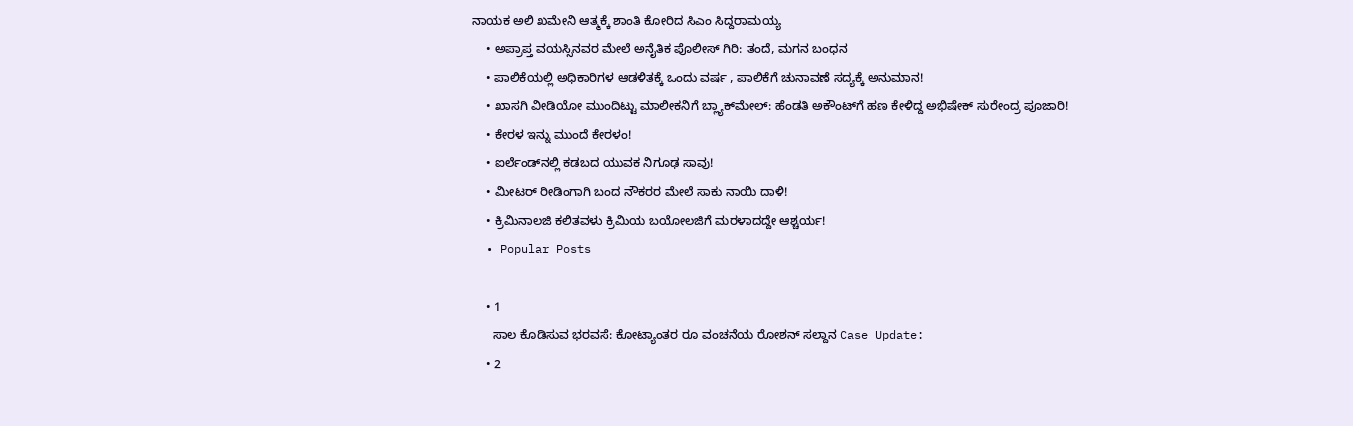ನಾಯಕ‌ ಅಲಿ ಖಮೇನಿ ಆತ್ಮಕ್ಕೆ ಶಾಂತಿ ಕೋರಿದ ಸಿಎಂ ಸಿದ್ದರಾಮಯ್ಯ
    • ಅಪ್ರಾಪ್ತ ವಯಸ್ಸಿನವರ ಮೇಲೆ ಅನೈತಿಕ ಪೊಲೀಸ್ ಗಿರಿ: ತಂದೆ, ಮಗನ ಬಂಧನ
    • ಪಾಲಿಕೆಯಲ್ಲಿ ಅಧಿಕಾರಿಗಳ ಆಡಳಿತಕ್ಕೆ ಒಂದು ವರ್ಷ , ಪಾಲಿಕೆಗೆ ಚುನಾವಣೆ ಸದ್ಯಕ್ಕೆ ಅನುಮಾನ!
    • ಖಾಸಗಿ ವೀಡಿಯೋ ಮುಂದಿಟ್ಟು ಮಾಲೀಕನಿಗೆ ಬ್ಲ್ಯಾಕ್‌ಮೇಲ್: ಹೆಂಡತಿ ಅಕೌಂಟ್‌ಗೆ ಹಣ ಕೇಳಿದ್ದ ಅಭಿಷೇಕ್ ಸುರೇಂದ್ರ ಪೂಜಾರಿ!
    • ಕೇರಳ ಇನ್ನು ಮುಂದೆ ಕೇರಳಂ!
    • ಐರ್ಲೆಂಡ್‌ನಲ್ಲಿ ಕಡಬದ ಯುವಕ ನಿಗೂಢ ಸಾವು!
    • ಮೀಟರ್ ರೀಡಿಂಗಾಗಿ ಬಂದ ನೌಕರರ ಮೇಲೆ ಸಾಕು ನಾಯಿ ದಾಳಿ!
    • ಕ್ರಿಮಿನಾಲಜಿ ಕಲಿತವಳು ಕ್ರಿಮಿಯ ಬಯೋಲಜಿಗೆ ಮರಳಾದದ್ದೇ ಆಶ್ಚರ್ಯ!
  • Popular Posts

    • 1
      ಸಾಲ ಕೊಡಿಸುವ ಭರವಸೆ: ಕೋಟ್ಯಾಂತರ ರೂ ವಂಚನೆಯ ರೋಶನ್ ಸಲ್ದಾನ Case Update:
    • 2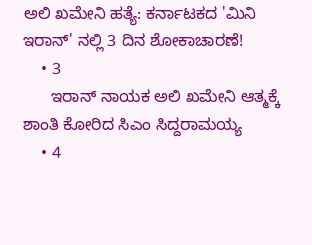ಅಲಿ ಖಮೇನಿ ಹತ್ಯೆ: ಕರ್ನಾಟಕದ 'ಮಿನಿ ಇರಾನ್' ನಲ್ಲಿ 3 ದಿನ ಶೋಕಾಚಾರಣೆ!
    • 3
      ಇರಾನ್ ನಾಯಕ‌ ಅಲಿ ಖಮೇನಿ ಆತ್ಮಕ್ಕೆ ಶಾಂತಿ ಕೋರಿದ ಸಿಎಂ ಸಿದ್ದರಾಮಯ್ಯ
    • 4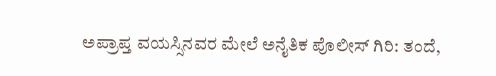ಅಪ್ರಾಪ್ತ ವಯಸ್ಸಿನವರ ಮೇಲೆ ಅನೈತಿಕ ಪೊಲೀಸ್ ಗಿರಿ: ತಂದೆ,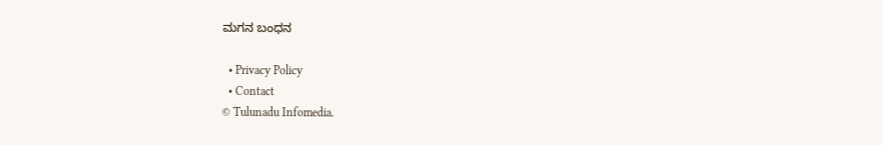ಮಗನ ಬಂಧನ

  • Privacy Policy
  • Contact
© Tulunadu Infomedia.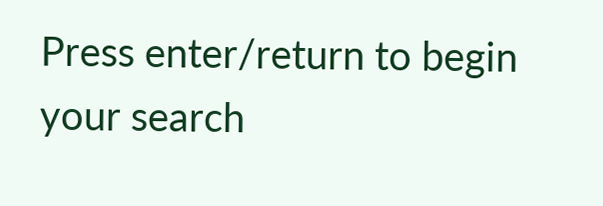Press enter/return to begin your search